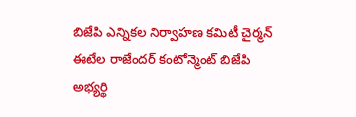బిజేపి ఎన్నికల నిర్వాహణ కమిటీ చైర్మన్ ఈటేల రాజేందర్ కంటోన్మెంట్ బిజేపి అభ్యర్థి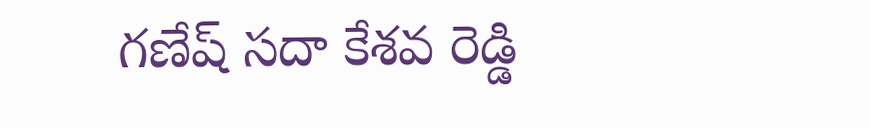గణేష్ సదా కేశవ రెడ్డి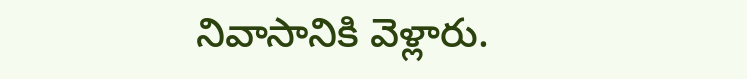నివాసానికి వెళ్లారు.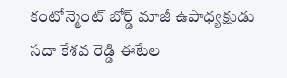కంటోన్మెంట్ బోర్డ్ మాజీ ఉపాధ్యక్షుడు సదా కేశవ రెడ్డి ఈటేల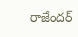రాజేందర్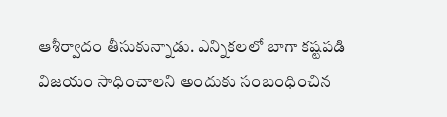ఆశీర్వాదం తీసుకున్నాడు. ఎన్నికలలో బాగా కష్టపడి విజయం సాధించాలని అందుకు సంబంధించిన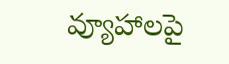వ్యూహాలపై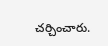చర్చించారు.